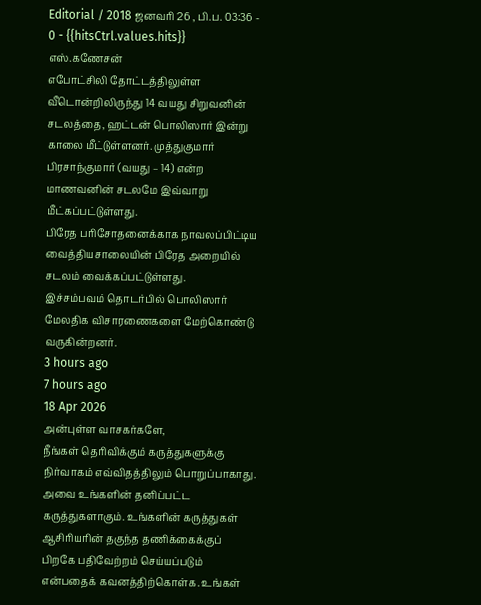Editorial / 2018 ஜனவரி 26 , பி.ப. 03:36 - 0 - {{hitsCtrl.values.hits}}
எஸ்.கணேசன்
எபோட்சிலி தோட்டத்திலுள்ள வீடொன்றிலிருந்து 14 வயது சிறுவனின் சடலத்தை, ஹட்டன் பொலிஸார் இன்று காலை மீட்டுள்ளனர். முத்துகுமார் பிரசாந்குமார் (வயது – 14) என்ற மாணவனின் சடலமே இவ்வாறு மீட்கப்பட்டுள்ளது.
பிரேத பரிசோதனைக்காக நாவலப்பிட்டிய வைத்தியசாலையின் பிரேத அறையில் சடலம் வைக்கப்பட்டுள்ளது.
இச்சம்பவம் தொடர்பில் பொலிஸார் மேலதிக விசாரணைகளை மேற்கொண்டு வருகின்றனர்.
3 hours ago
7 hours ago
18 Apr 2026
அன்புள்ள வாசகர்களே,
நீங்கள் தெரிவிக்கும் கருத்துகளுக்கு நிர்வாகம் எவ்விதத்திலும் பொறுப்பாகாது. அவை உங்களின் தனிப்பட்ட கருத்துகளாகும். உங்களின் கருத்துகள் ஆசிரியரின் தகுந்த தணிக்கைக்குப் பிறகே பதிவேற்றம் செய்யப்படும் என்பதைக் கவனத்திற்கொள்க. உங்கள்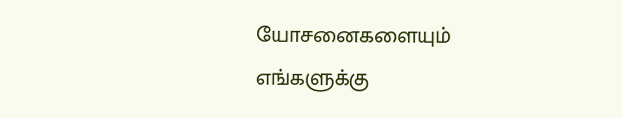யோசனைகளையும் எங்களுக்கு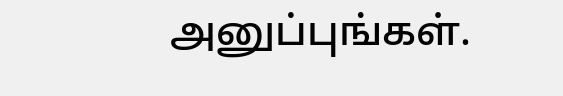அனுப்புங்கள்.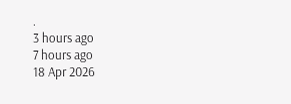.
3 hours ago
7 hours ago
18 Apr 2026